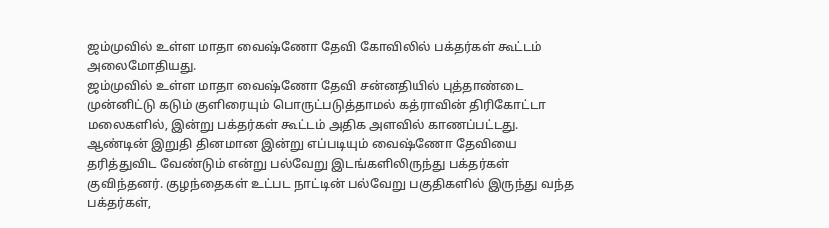ஜம்முவில் உள்ள மாதா வைஷ்ணோ தேவி கோவிலில் பக்தர்கள் கூட்டம் அலைமோதியது.
ஜம்முவில் உள்ள மாதா வைஷ்ணோ தேவி சன்னதியில் புத்தாண்டை முன்னிட்டு கடும் குளிரையும் பொருட்படுத்தாமல் கத்ராவின் திரிகோட்டா மலைகளில், இன்று பக்தர்கள் கூட்டம் அதிக அளவில் காணப்பட்டது.
ஆண்டின் இறுதி தினமான இன்று எப்படியும் வைஷ்ணோ தேவியை தரித்துவிட வேண்டும் என்று பல்வேறு இடங்களிலிருந்து பக்தர்கள் குவிந்தனர். குழந்தைகள் உட்பட நாட்டின் பல்வேறு பகுதிகளில் இருந்து வந்த பக்தர்கள்,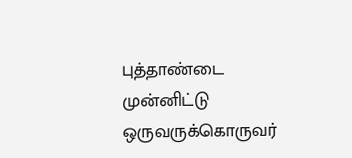புத்தாண்டை முன்னிட்டு ஒருவருக்கொருவர்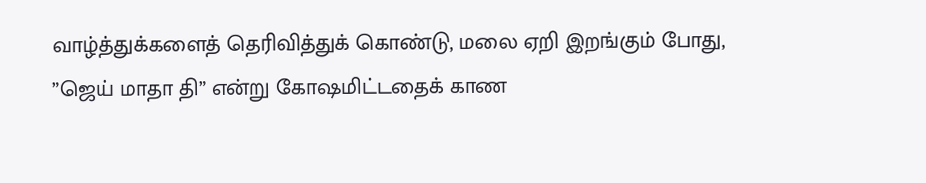வாழ்த்துக்களைத் தெரிவித்துக் கொண்டு, மலை ஏறி இறங்கும் போது, ”ஜெய் மாதா தி” என்று கோஷமிட்டதைக் காண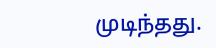முடிந்தது.